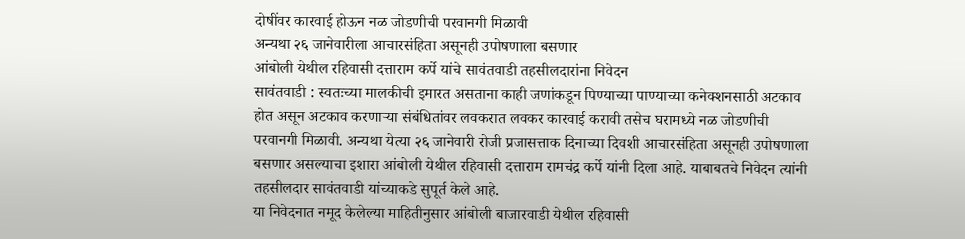दोषींवर कारवाई होऊन नळ जोडणीची परवानगी मिळावी
अन्यथा २६ जानेवारीला आचारसंहिता असूनही उपोषणाला बसणार
आंबोली येथील रहिवासी दत्ताराम कर्पे यांचे सावंतवाडी तहसीलदारांना निवेदन
सावंतवाडी : स्वतःच्या मालकीची इमारत असताना काही जणांकडून पिण्याच्या पाण्याच्या कनेक्शनसाठी अटकाव होत असून अटकाव करणाऱ्या संबंधितांवर लवकरात लवकर कारवाई करावी तसेच घरामध्ये नळ जोडणीची परवानगी मिळावी. अन्यथा येत्या २६ जानेवारी रोजी प्रजासत्ताक दिनाच्या दिवशी आचारसंहिता असूनही उपोषणाला बसणार असल्याचा इशारा आंबोली येथील रहिवासी दत्ताराम रामचंद्र कर्पे यांनी दिला आहे. याबाबतचे निवेदन त्यांनी तहसीलदार सावंतवाडी यांच्याकडे सुपूर्त केले आहे.
या निवेदनात नमूद केलेल्या माहितीनुसार आंबोली बाजारवाडी येथील रहिवासी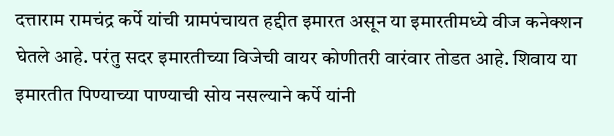दत्ताराम रामचंद्र कर्पे यांची ग्रामपंचायत हद्दीत इमारत असून या इमारतीमध्ये वीज कनेक्शन घेतले आहे. परंतु सदर इमारतीच्या विजेची वायर कोणीतरी वारंवार तोडत आहे. शिवाय या इमारतीत पिण्याच्या पाण्याची सोय नसल्याने कर्पे यांनी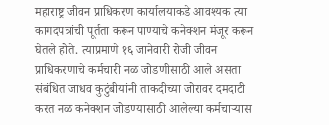महाराष्ट्र जीवन प्राधिकरण कार्यालयाकडे आवश्यक त्या कागदपत्रांची पूर्तता करून पाण्याचे कनेक्शन मंजूर करून घेतले होते. त्याप्रमाणे १६ जानेवारी रोजी जीवन प्राधिकरणाचे कर्मचारी नळ जोडणीसाठी आले असता संबंधित जाधव कुटुंबीयांनी ताकदीच्या जोरावर दमदाटी करत नळ कनेक्शन जोडण्यासाठी आलेल्या कर्मचाऱ्यास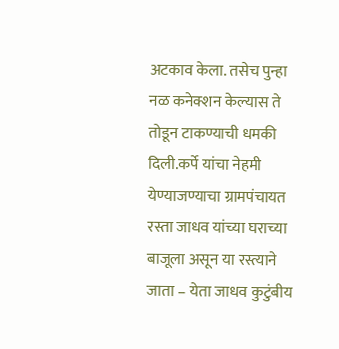अटकाव केला. तसेच पुन्हा नळ कनेक्शन केल्यास ते तोडून टाकण्याची धमकी दिली.कर्पे यांचा नेहमी येण्याजण्याचा ग्रामपंचायत रस्ता जाधव यांच्या घराच्या बाजूला असून या रस्त्याने जाता – येता जाधव कुटुंबीय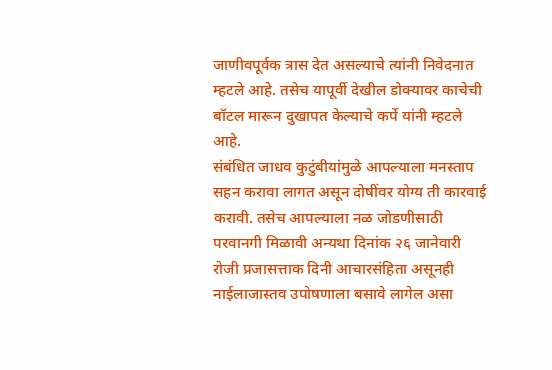जाणीवपूर्वक त्रास देत असल्याचे त्यांनी निवेदनात म्हटले आहे. तसेच यापूर्वी देखील डोक्यावर काचेची बॉटल मारून दुखापत केल्याचे कर्पे यांनी म्हटले आहे.
संबंधित जाधव कुटुंबीयांमुळे आपल्याला मनस्ताप सहन करावा लागत असून दोषींवर योग्य ती कारवाई करावी. तसेच आपल्याला नळ जोडणीसाठी परवानगी मिळावी अन्यथा दिनांक २६ जानेवारी रोजी प्रजासत्ताक दिनी आचारसंहिता असूनही नाईलाजास्तव उपोषणाला बसावे लागेल असा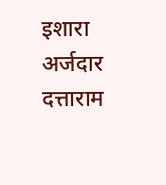इशारा अर्जदार दत्ताराम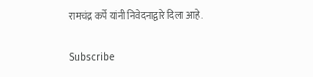रामचंद्र कर्पे यांनी निवेदनाद्वारे दिला आहे.

Subscribe